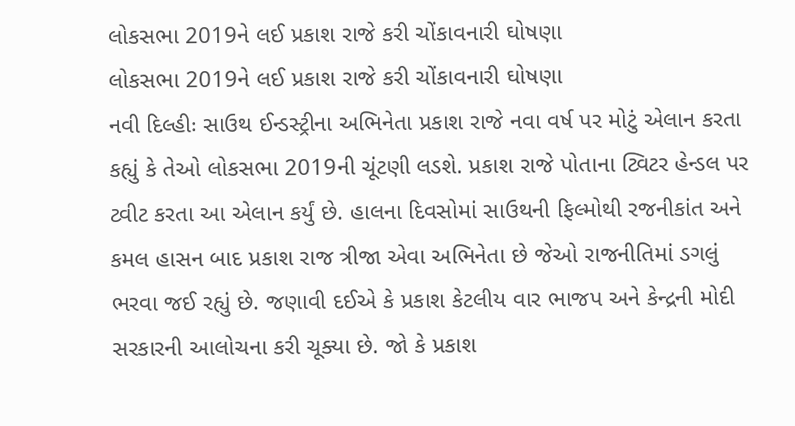લોકસભા 2019ને લઈ પ્રકાશ રાજે કરી ચોંકાવનારી ઘોષણા
લોકસભા 2019ને લઈ પ્રકાશ રાજે કરી ચોંકાવનારી ઘોષણા
નવી દિલ્હીઃ સાઉથ ઈન્ડસ્ટ્રીના અભિનેતા પ્રકાશ રાજે નવા વર્ષ પર મોટું એલાન કરતા કહ્યું કે તેઓ લોકસભા 2019ની ચૂંટણી લડશે. પ્રકાશ રાજે પોતાના ટ્વિટર હેન્ડલ પર ટ્વીટ કરતા આ એલાન કર્યું છે. હાલના દિવસોમાં સાઉથની ફિલ્મોથી રજનીકાંત અને કમલ હાસન બાદ પ્રકાશ રાજ ત્રીજા એવા અભિનેતા છે જેઓ રાજનીતિમાં ડગલું ભરવા જઈ રહ્યું છે. જણાવી દઈએ કે પ્રકાશ કેટલીય વાર ભાજપ અને કેન્દ્રની મોદી સરકારની આલોચના કરી ચૂક્યા છે. જો કે પ્રકાશ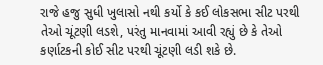રાજે હજુ સુધી ખુલાસો નથી કર્યો કે કઈ લોકસભા સીટ પરથી તેઓ ચૂંટણી લડશે, પરંતુ માનવામાં આવી રહ્યું છે કે તેઓ કર્ણાટકની કોઈ સીટ પરથી ચૂંટણી લડી શકે છે.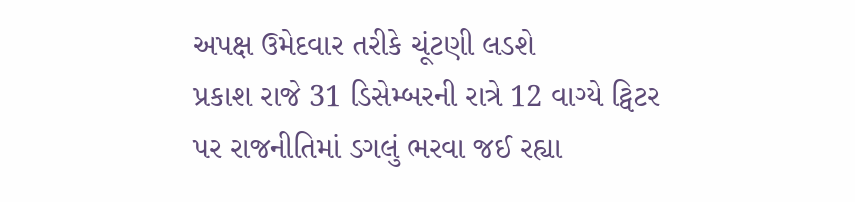અપક્ષ ઉમેદવાર તરીકે ચૂંટણી લડશે
પ્રકાશ રાજે 31 ડિસેમ્બરની રાત્રે 12 વાગ્યે ટ્વિટર પર રાજનીતિમાં ડગલું ભરવા જઈ રહ્યા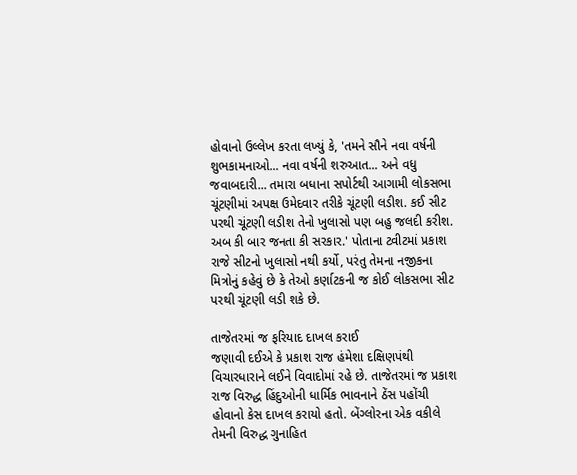હોવાનો ઉલ્લેખ કરતા લખ્યું કે, 'તમને સૌને નવા વર્ષની શુભકામનાઓ... નવા વર્ષની શરુઆત... અને વધુ જવાબદારી... તમારા બધાના સપોર્ટથી આગામી લોકસભા ચૂંટણીમાં અપક્ષ ઉમેદવાર તરીકે ચૂંટણી લડીશ. કઈ સીટ પરથી ચૂંટણી લડીશ તેનો ખુલાસો પણ બહુ જલદી કરીશ. અબ કી બાર જનતા કી સરકાર.' પોતાના ટ્વીટમાં પ્રકાશ રાજે સીટનો ખુલાસો નથી કર્યો, પરંતુ તેમના નજીકના મિત્રોનું કહેવું છે કે તેઓ કર્ણાટકની જ કોઈ લોકસભા સીટ પરથી ચૂંટણી લડી શકે છે.

તાજેતરમાં જ ફરિયાદ દાખલ કરાઈ
જણાવી દઈએ કે પ્રકાશ રાજ હંમેશા દક્ષિણપંથી વિચારધારાને લઈને વિવાદોમાં રહે છે. તાજેતરમાં જ પ્રકાશ રાજ વિરુદ્ધ હિંદુઓની ધાર્મિક ભાવનાને ઠેંસ પહોંચી હોવાનો કેસ દાખલ કરાયો હતો. બેંગ્લોરના એક વકીલે તેમની વિરુદ્ધ ગુનાહિત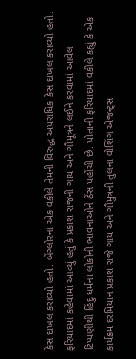કેસ દાખલ કરાવ્યો હતો. બેંગ્લોરના એક વકીલે તેમની વિરુદ્ધ અપરાધિક કેસ દાખલ કરાવ્યો હતો. ફરિયાદમાં કહેવામાં આવ્યું હતું કે પ્રકાશ રાજની ગાય અને ગૌમૂત્રને લઈને કરવામાં આવેલ ટિપ્પણીથી હિંદુ ધર્મના લોકોની ભાવનાઓને ઠેંસ પહોંચી છે. પોતાની ફરિયાદમાં વકીલે કહ્યું કે એક કાર્યક્રમ દરમિયાન પ્રકાશ રાજે ગાય અને ગૌમુત્રની તુલના વોશિંગ એજન્ટ્સ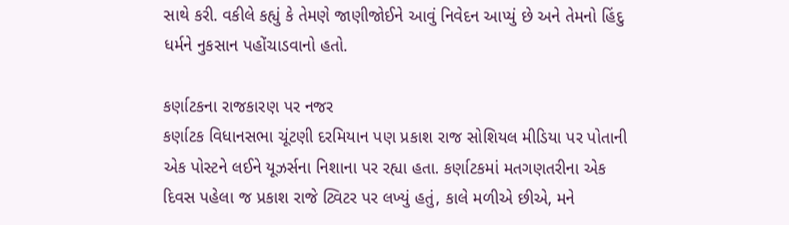સાથે કરી. વકીલે કહ્યું કે તેમણે જાણીજોઈને આવું નિવેદન આપ્યું છે અને તેમનો હિંદુ ધર્મને નુકસાન પહોંચાડવાનો હતો.

કર્ણાટકના રાજકારણ પર નજર
કર્ણાટક વિધાનસભા ચૂંટણી દરમિયાન પણ પ્રકાશ રાજ સોશિયલ મીડિયા પર પોતાની એક પોસ્ટને લઈને યૂઝર્સના નિશાના પર રહ્યા હતા. કર્ણાટકમાં મતગણતરીના એક દિવસ પહેલા જ પ્રકાશ રાજે ટ્વિટર પર લખ્યું હતું, કાલે મળીએ છીએ, મને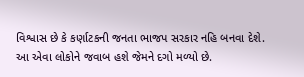વિશ્વાસ છે કે કર્ણાટકની જનતા ભાજપ સરકાર નહિ બનવા દેશે. આ એવા લોકોને જવાબ હશે જેમને દગો મળ્યો છે.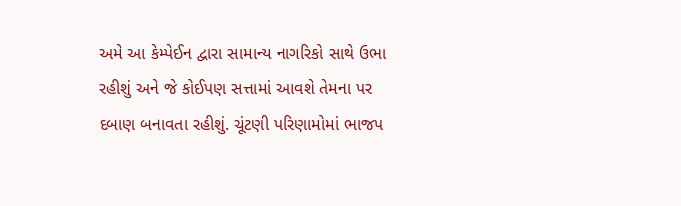અમે આ કેમ્પેઈન દ્વારા સામાન્ય નાગરિકો સાથે ઉભા રહીશું અને જે કોઈપણ સત્તામાં આવશે તેમના પર દબાણ બનાવતા રહીશું. ચૂંટણી પરિણામોમાં ભાજપ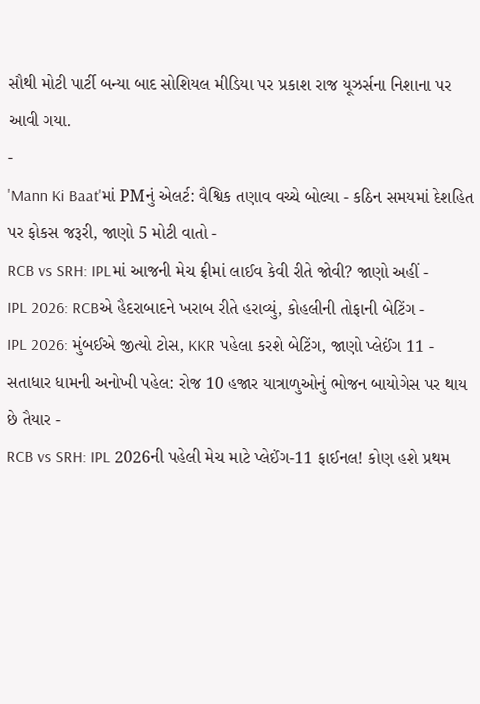સૌથી મોટી પાર્ટી બન્યા બાદ સોશિયલ મીડિયા પર પ્રકાશ રાજ યૂઝર્સના નિશાના પર આવી ગયા.
-
'Mann Ki Baat'માં PMનું એલર્ટ: વૈશ્વિક તણાવ વચ્ચે બોલ્યા - કઠિન સમયમાં દેશહિત પર ફોકસ જરૂરી, જાણો 5 મોટી વાતો -
RCB vs SRH: IPLમાં આજની મેચ ફ્રીમાં લાઈવ કેવી રીતે જોવી? જાણો અહીં -
IPL 2026: RCBએ હૈદરાબાદને ખરાબ રીતે હરાવ્યું, કોહલીની તોફાની બેટિંગ -
IPL 2026: મુંબઈએ જીત્યો ટોસ, KKR પહેલા કરશે બેટિંગ, જાણો પ્લેઈંગ 11 -
સતાધાર ધામની અનોખી પહેલ: રોજ 10 હજાર યાત્રાળુઓનું ભોજન બાયોગેસ પર થાય છે તૈયાર -
RCB vs SRH: IPL 2026ની પહેલી મેચ માટે પ્લેઈંગ-11 ફાઈનલ! કોણ હશે પ્રથમ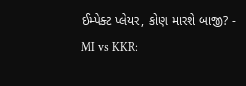ઈમ્પેક્ટ પ્લેયર, કોણ મારશે બાજી? -
MI vs KKR: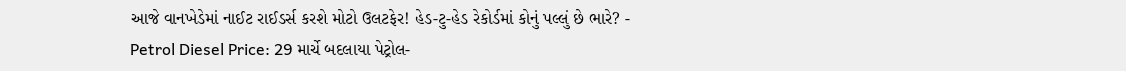આજે વાનખેડેમાં નાઈટ રાઈડર્સ કરશે મોટો ઉલટફેર! હેડ-ટુ-હેડ રેકોર્ડમાં કોનું પલ્લું છે ભારે? -
Petrol Diesel Price: 29 માર્ચે બદલાયા પેટ્રોલ-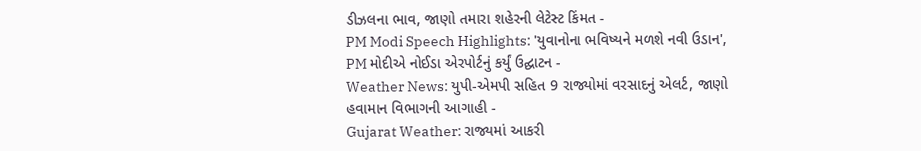ડીઝલના ભાવ, જાણો તમારા શહેરની લેટેસ્ટ કિંમત -
PM Modi Speech Highlights: 'યુવાનોના ભવિષ્યને મળશે નવી ઉડાન', PM મોદીએ નોઈડા એરપોર્ટનું કર્યું ઉદ્ઘાટન -
Weather News: યુપી-એમપી સહિત 9 રાજ્યોમાં વરસાદનું એલર્ટ, જાણો હવામાન વિભાગની આગાહી -
Gujarat Weather: રાજ્યમાં આકરી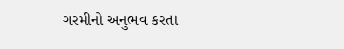ગરમીનો અનુભવ કરતા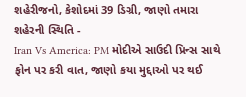શહેરીજનો, કેશોદમાં 39 ડિગ્રી, જાણો તમારા શહેરની સ્થિતિ -
Iran Vs America: PM મોદીએ સાઉદી પ્રિન્સ સાથે ફોન પર કરી વાત, જાણો કયા મુદ્દાઓ પર થઈ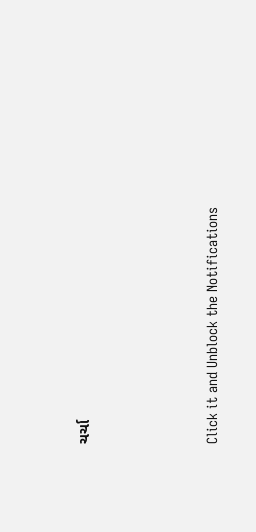ચર્ચા







Click it and Unblock the Notifications